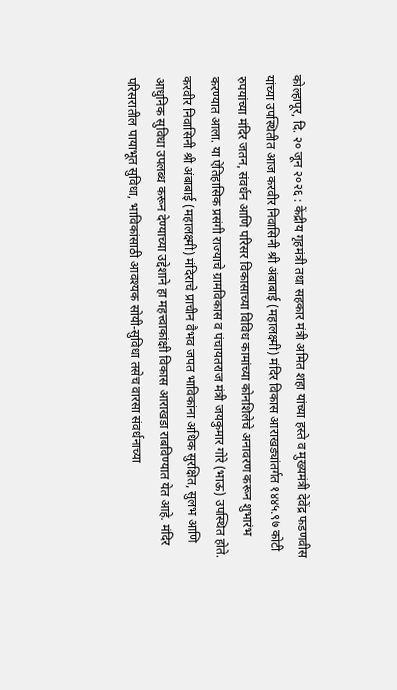कोल्हापूर, दि. २० जून २०२६ : केंद्रीय गृहमंत्री तथा सहकार मंत्री अमित शहा यांच्या हस्ते व मुख्यमंत्री देवेंद्र फडणवीस यांच्या उपस्थितीत आज करवीर निवासिनी श्री अंबाबाई (महालक्ष्मी) मंदिर विकास आराखड्यांतर्गत १४४५.९७ कोटी रुपयांच्या मंदिर जतन, संवर्धन आणि परिसर विकासाच्या विविध कामांच्या कोनशिलेचे अनावरण करून शुभारंभ करण्यात आला. या ऐतिहासिक प्रसंगी राज्याचे ग्रामविकास व पंचायतराज मंत्री जयकुमार गोरे (भाऊ) उपस्थित होते.
करवीर निवासिनी श्री अंबाबाई (महालक्ष्मी) मंदिराचे प्राचीन वैभव जपत भाविकांना अधिक सुरक्षित, सुलभ आणि आधुनिक सुविधा उपलब्ध करून देण्याच्या उद्देशाने हा महत्त्वाकांक्षी विकास आराखडा राबविण्यात येत आहे. मंदिर परिसरातील पायाभूत सुविधा, भाविकांसाठी आवश्यक सोयी-सुविधा तसेच वारसा संवर्धनाच्या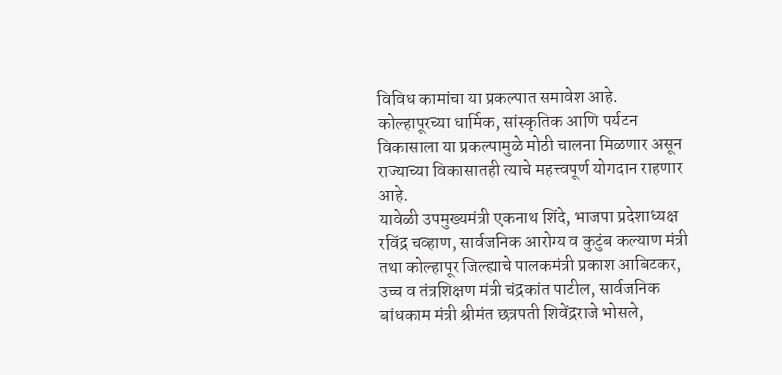विविध कामांचा या प्रकल्पात समावेश आहे. कोल्हापूरच्या धार्मिक, सांस्कृतिक आणि पर्यटन विकासाला या प्रकल्पामुळे मोठी चालना मिळणार असून राज्याच्या विकासातही त्याचे महत्त्वपूर्ण योगदान राहणार आहे.
यावेळी उपमुख्यमंत्री एकनाथ शिंदे, भाजपा प्रदेशाध्यक्ष रविंद्र चव्हाण, सार्वजनिक आरोग्य व कुटुंब कल्याण मंत्री तथा कोल्हापूर जिल्ह्याचे पालकमंत्री प्रकाश आबिटकर, उच्च व तंत्रशिक्षण मंत्री चंद्रकांत पाटील, सार्वजनिक बांधकाम मंत्री श्रीमंत छत्रपती शिवेंद्रराजे भोसले,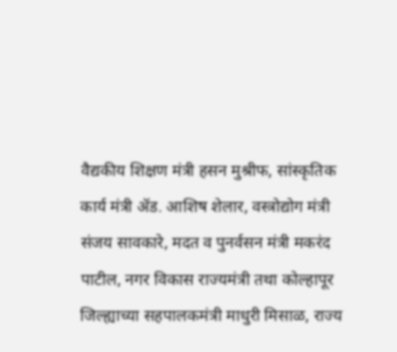वैद्यकीय शिक्षण मंत्री हसन मुश्रीफ, सांस्कृतिक कार्य मंत्री ॲड. आशिष शेलार, वस्त्रोद्योग मंत्री संजय सावकारे, मदत व पुनर्वसन मंत्री मकरंद पाटील, नगर विकास राज्यमंत्री तथा कोल्हापूर जिल्ह्याच्या सहपालकमंत्री माधुरी मिसाळ, राज्य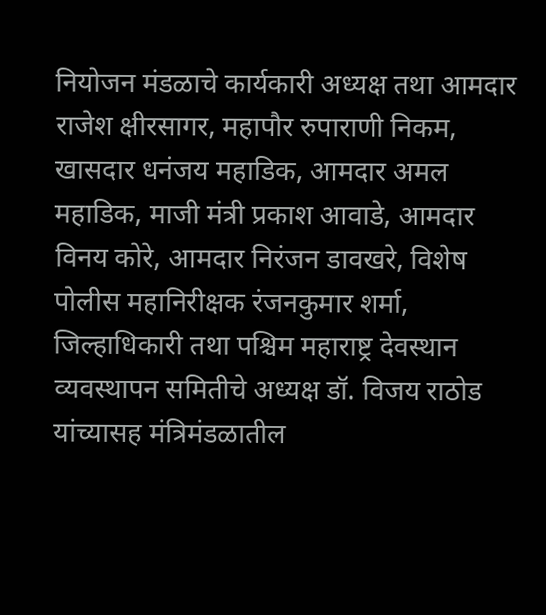नियोजन मंडळाचे कार्यकारी अध्यक्ष तथा आमदार राजेश क्षीरसागर, महापौर रुपाराणी निकम, खासदार धनंजय महाडिक, आमदार अमल महाडिक, माजी मंत्री प्रकाश आवाडे, आमदार विनय कोरे, आमदार निरंजन डावखरे, विशेष पोलीस महानिरीक्षक रंजनकुमार शर्मा, जिल्हाधिकारी तथा पश्चिम महाराष्ट्र देवस्थान व्यवस्थापन समितीचे अध्यक्ष डॉ. विजय राठोड यांच्यासह मंत्रिमंडळातील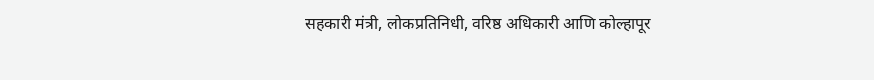सहकारी मंत्री, लोकप्रतिनिधी, वरिष्ठ अधिकारी आणि कोल्हापूर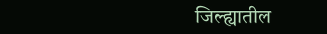जिल्ह्यातील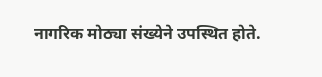नागरिक मोठ्या संख्येने उपस्थित होते.